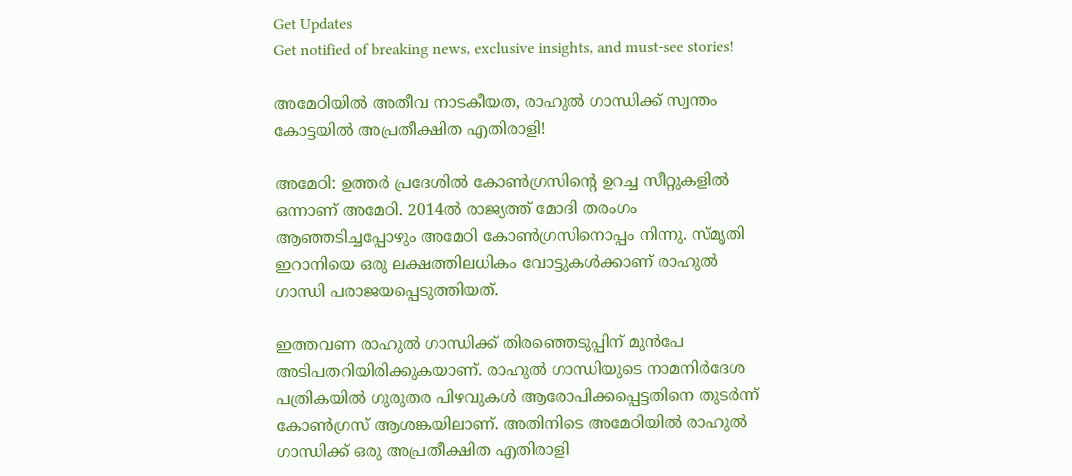Get Updates
Get notified of breaking news, exclusive insights, and must-see stories!

അമേഠിയിൽ അതീവ നാടകീയത, രാഹുൽ ഗാന്ധിക്ക് സ്വന്തം കോട്ടയിൽ അപ്രതീക്ഷിത എതിരാളി!

അമേഠി: ഉത്തര്‍ പ്രദേശില്‍ കോണ്‍ഗ്രസിന്റെ ഉറച്ച സീറ്റുകളില്‍ ഒന്നാണ് അമേഠി. 2014ല്‍ രാജ്യത്ത് മോദി തരംഗം ആഞ്ഞടിച്ചപ്പോഴും അമേഠി കോണ്‍ഗ്രസിനൊപ്പം നിന്നു. സ്മൃതി ഇറാനിയെ ഒരു ലക്ഷത്തിലധികം വോട്ടുകള്‍ക്കാണ് രാഹുല്‍ ഗാന്ധി പരാജയപ്പെടുത്തിയത്.

ഇത്തവണ രാഹുല്‍ ഗാന്ധിക്ക് തിരഞ്ഞെടുപ്പിന് മുന്‍പേ അടിപതറിയിരിക്കുകയാണ്. രാഹുല്‍ ഗാന്ധിയുടെ നാമനിര്‍ദേശ പത്രികയില്‍ ഗുരുതര പിഴവുകള്‍ ആരോപിക്കപ്പെട്ടതിനെ തുടര്‍ന്ന് കോണ്‍ഗ്രസ് ആശങ്കയിലാണ്. അതിനിടെ അമേഠിയില്‍ രാഹുല്‍ ഗാന്ധിക്ക് ഒരു അപ്രതീക്ഷിത എതിരാളി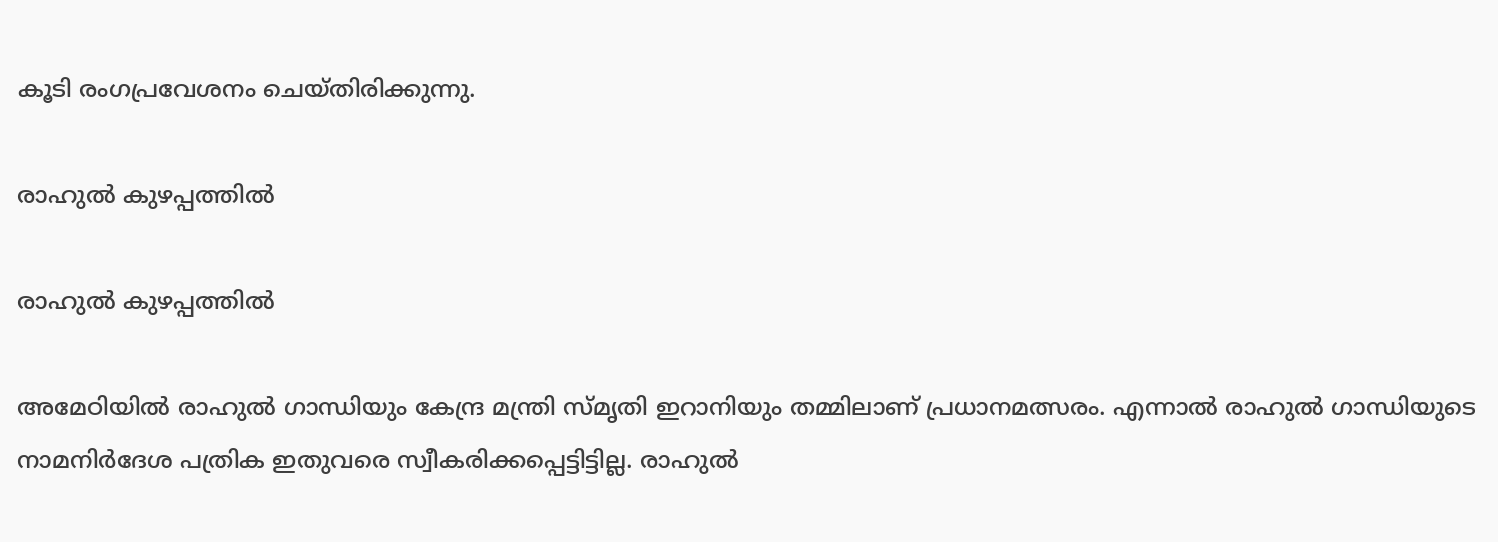കൂടി രംഗപ്രവേശനം ചെയ്തിരിക്കുന്നു.

രാഹുൽ കുഴപ്പത്തിൽ

രാഹുൽ കുഴപ്പത്തിൽ

അമേഠിയില്‍ രാഹുല്‍ ഗാന്ധിയും കേന്ദ്ര മന്ത്രി സ്മൃതി ഇറാനിയും തമ്മിലാണ് പ്രധാനമത്സരം. എന്നാല്‍ രാഹുല്‍ ഗാന്ധിയുടെ നാമനിര്‍ദേശ പത്രിക ഇതുവരെ സ്വീകരിക്കപ്പെട്ടിട്ടില്ല. രാഹുല്‍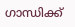ഗാന്ധിക്ക്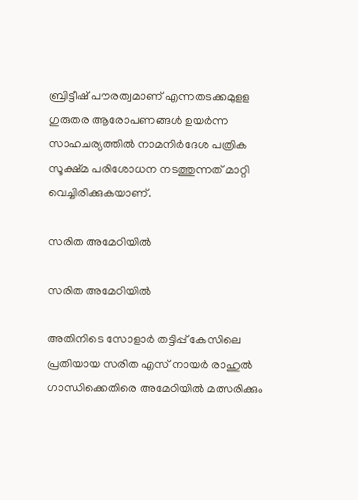ബ്രിട്ടീഷ് പൗരത്വമാണ് എന്നതടക്കമുളള ഗുരുതര ആരോപണങ്ങള്‍ ഉയര്‍ന്ന സാഹചര്യത്തില്‍ നാമനിര്‍ദേശ പത്രിക സൂക്ഷ്മ പരിശോധന നടത്തുന്നത് മാറ്റി വെച്ചിരിക്കുകയാണ്.

സരിത അമേഠിയിൽ

സരിത അമേഠിയിൽ

അതിനിടെ സോളാര്‍ തട്ടിപ്പ് കേസിലെ പ്രതിയായ സരിത എസ് നായര്‍ രാഹുല്‍ ഗാന്ധിക്കെതിരെ അമേഠിയില്‍ മത്സരിക്കും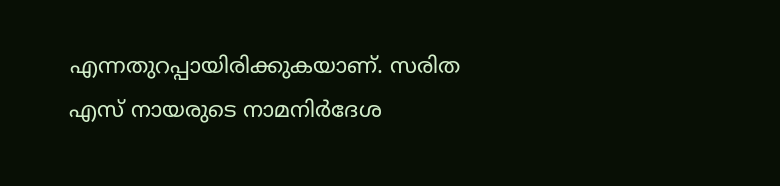എന്നതുറപ്പായിരിക്കുകയാണ്. സരിത എസ് നായരുടെ നാമനിര്‍ദേശ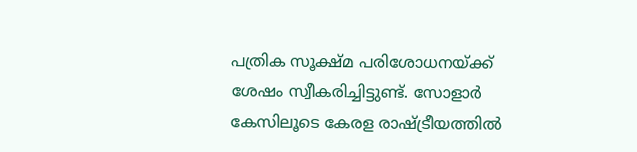പത്രിക സൂക്ഷ്മ പരിശോധനയ്ക്ക് ശേഷം സ്വീകരിച്ചിട്ടുണ്ട്. സോളാര്‍ കേസിലൂടെ കേരള രാഷ്ട്രീയത്തില്‍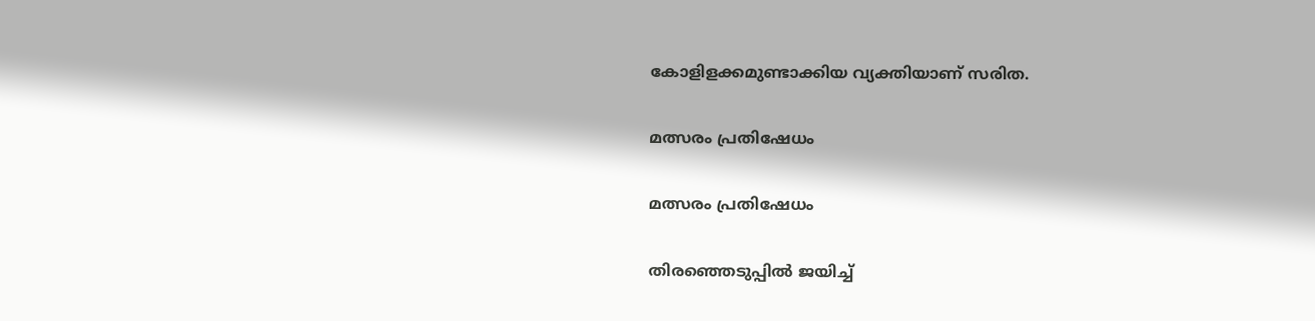കോളിളക്കമുണ്ടാക്കിയ വ്യക്തിയാണ് സരിത.

മത്സരം പ്രതിഷേധം

മത്സരം പ്രതിഷേധം

തിരഞ്ഞെടുപ്പില്‍ ജയിച്ച്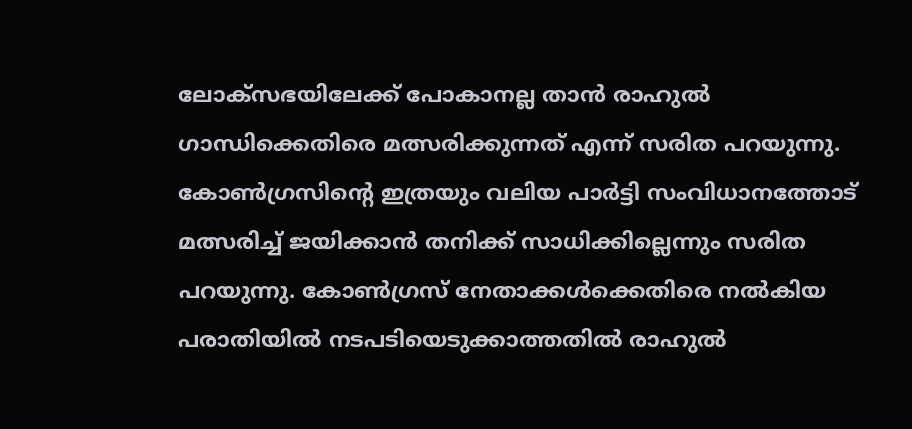ലോക്‌സഭയിലേക്ക് പോകാനല്ല താന്‍ രാഹുല്‍ ഗാന്ധിക്കെതിരെ മത്സരിക്കുന്നത് എന്ന് സരിത പറയുന്നു. കോണ്‍ഗ്രസിന്റെ ഇത്രയും വലിയ പാര്‍ട്ടി സംവിധാനത്തോട് മത്സരിച്ച് ജയിക്കാന്‍ തനിക്ക് സാധിക്കില്ലെന്നും സരിത പറയുന്നു. കോണ്‍ഗ്രസ് നേതാക്കള്‍ക്കെതിരെ നല്‍കിയ പരാതിയില്‍ നടപടിയെടുക്കാത്തതില്‍ രാഹുല്‍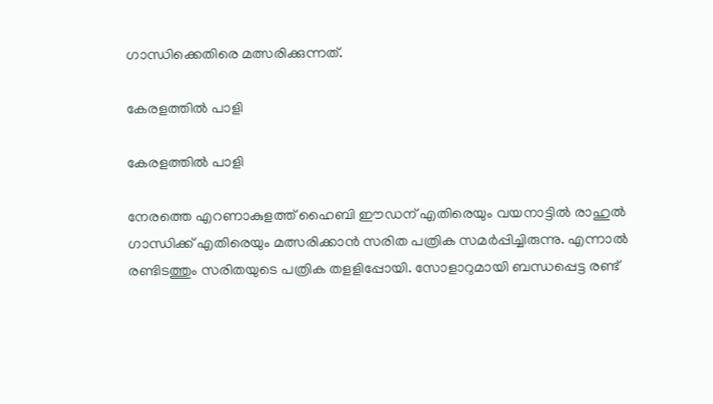ഗാന്ധിക്കെതിരെ മത്സരിക്കുന്നത്.

കേരളത്തിൽ പാളി

കേരളത്തിൽ പാളി

നേരത്തെ എറണാകുളത്ത് ഹൈബി ഈഡന് എതിരെയും വയനാട്ടില്‍ രാഹുല്‍ ഗാന്ധിക്ക് എതിരെയും മത്സരിക്കാന്‍ സരിത പത്രിക സമര്‍പ്പിച്ചിരുന്നു. എന്നാല്‍ രണ്ടിടത്തും സരിതയുടെ പത്രിക തളളിപ്പോയി. സോളാറുമായി ബന്ധപ്പെട്ട രണ്ട്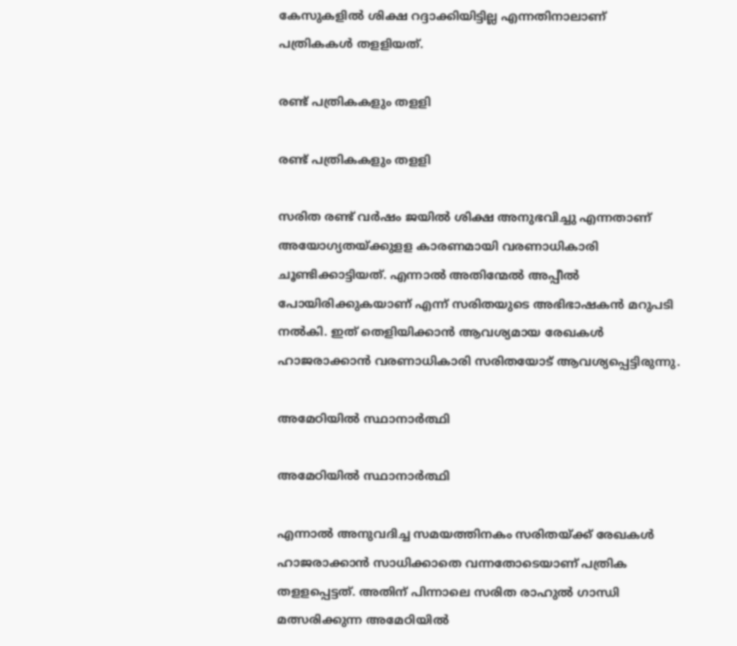കേസുകളില്‍ ശിക്ഷ റദ്ദാക്കിയിട്ടില്ല എന്നതിനാലാണ് പത്രികകള്‍ തളളിയത്.

രണ്ട് പത്രികകളും തളളി

രണ്ട് പത്രികകളും തളളി

സരിത രണ്ട് വര്‍ഷം ജയില്‍ ശിക്ഷ അനുഭവിച്ചു എന്നതാണ് അയോഗ്യതയ്ക്കുളള കാരണമായി വരണാധികാരി ചൂണ്ടിക്കാട്ടിയത്. എന്നാല്‍ അതിന്മേല്‍ അപ്പീല്‍ പോയിരിക്കുകയാണ് എന്ന് സരിതയുടെ അഭിഭാഷകന്‍ മറുപടി നല്‍കി. ഇത് തെളിയിക്കാന്‍ ആവശ്യമായ രേഖകള്‍ ഹാജരാക്കാന്‍ വരണാധികാരി സരിതയോട് ആവശ്യപ്പെട്ടിരുന്നു.

അമേഠിയിൽ സ്ഥാനാർത്ഥി

അമേഠിയിൽ സ്ഥാനാർത്ഥി

എന്നാല്‍ അനുവദിച്ച സമയത്തിനകം സരിതയ്ക്ക് രേഖകള്‍ ഹാജരാക്കാന്‍ സാധിക്കാതെ വന്നതോടെയാണ് പത്രിക തളളപ്പെട്ടത്. അതിന് പിന്നാലെ സരിത രാഹുല്‍ ഗാന്ധി മത്സരിക്കുന്ന അമേഠിയില്‍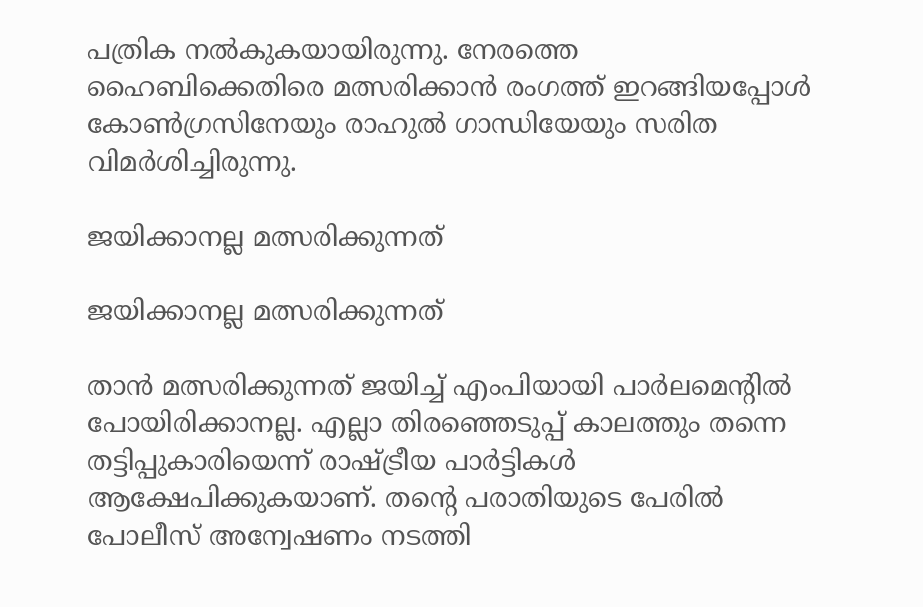പത്രിക നല്‍കുകയായിരുന്നു. നേരത്തെ ഹൈബിക്കെതിരെ മത്സരിക്കാൻ രംഗത്ത് ഇറങ്ങിയപ്പോൾ കോൺഗ്രസിനേയും രാഹുൽ ഗാന്ധിയേയും സരിത വിമർശിച്ചിരുന്നു.

ജയിക്കാനല്ല മത്സരിക്കുന്നത്

ജയിക്കാനല്ല മത്സരിക്കുന്നത്

താന്‍ മത്സരിക്കുന്നത് ജയിച്ച് എംപിയായി പാര്‍ലമെന്റില്‍ പോയിരിക്കാനല്ല. എല്ലാ തിരഞ്ഞെടുപ്പ് കാലത്തും തന്നെ തട്ടിപ്പുകാരിയെന്ന് രാഷ്ട്രീയ പാര്‍ട്ടികള്‍ ആക്ഷേപിക്കുകയാണ്. തന്റെ പരാതിയുടെ പേരില്‍ പോലീസ് അന്വേഷണം നടത്തി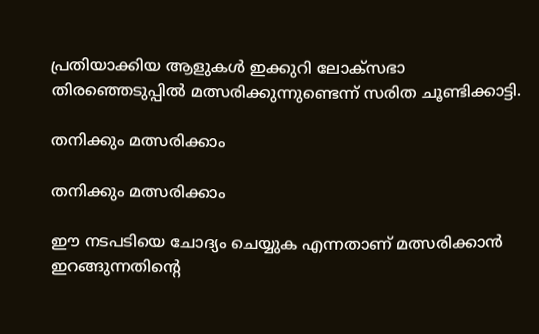പ്രതിയാക്കിയ ആളുകള്‍ ഇക്കുറി ലോക്‌സഭാ തിരഞ്ഞെടുപ്പില്‍ മത്സരിക്കുന്നുണ്ടെന്ന് സരിത ചൂണ്ടിക്കാട്ടി.

തനിക്കും മത്സരിക്കാം

തനിക്കും മത്സരിക്കാം

ഈ നടപടിയെ ചോദ്യം ചെയ്യുക എന്നതാണ് മത്സരിക്കാന്‍ ഇറങ്ങുന്നതിന്റെ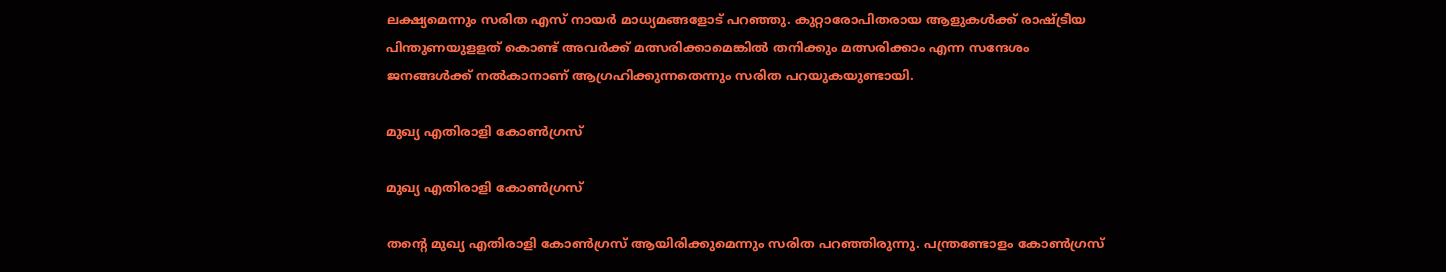ലക്ഷ്യമെന്നും സരിത എസ് നായര്‍ മാധ്യമങ്ങളോട് പറഞ്ഞു. കുറ്റാരോപിതരായ ആളുകൾക്ക് രാഷ്ട്രീയ പിന്തുണയുളളത് കൊണ്ട് അവര്‍ക്ക് മത്സരിക്കാമെങ്കില്‍ തനിക്കും മത്സരിക്കാം എന്ന സന്ദേശം ജനങ്ങള്‍ക്ക് നല്‍കാനാണ് ആഗ്രഹിക്കുന്നതെന്നും സരിത പറയുകയുണ്ടായി.

മുഖ്യ എതിരാളി കോണ്‍ഗ്രസ്

മുഖ്യ എതിരാളി കോണ്‍ഗ്രസ്

തന്റെ മുഖ്യ എതിരാളി കോണ്‍ഗ്രസ് ആയിരിക്കുമെന്നും സരിത പറഞ്ഞിരുന്നു. പന്ത്രണ്ടോളം കോണ്‍ഗ്രസ്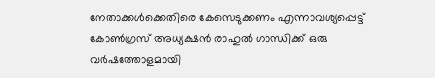നേതാക്കള്‍ക്കെതിരെ കേസെടുക്കണം എന്നാവശ്യപ്പെട്ട് കോണ്‍ഗ്രസ് അധ്യക്ഷന്‍ രാഹുല്‍ ഗാന്ധിക്ക് ഒരു വര്‍ഷത്തോളമായി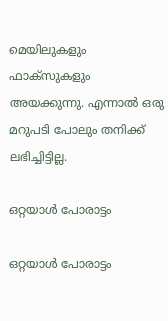മെയിലുകളും ഫാക്‌സുകളും അയക്കുന്നു. എന്നാല്‍ ഒരു മറുപടി പോലും തനിക്ക് ലഭിച്ചിട്ടില്ല.

ഒറ്റയാള്‍ പോരാട്ടം

ഒറ്റയാള്‍ പോരാട്ടം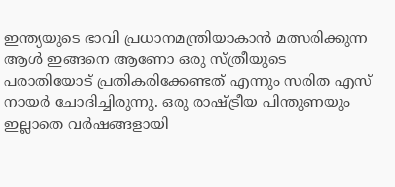ഇന്ത്യയുടെ ഭാവി പ്രധാനമന്ത്രിയാകാന്‍ മത്സരിക്കുന്ന ആള്‍ ഇങ്ങനെ ആണോ ഒരു സ്ത്രീയുടെ പരാതിയോട് പ്രതികരിക്കേണ്ടത് എന്നും സരിത എസ് നായര്‍ ചോദിച്ചിരുന്നു. ഒരു രാഷ്ട്രീയ പിന്തുണയും ഇല്ലാതെ വര്‍ഷങ്ങളായി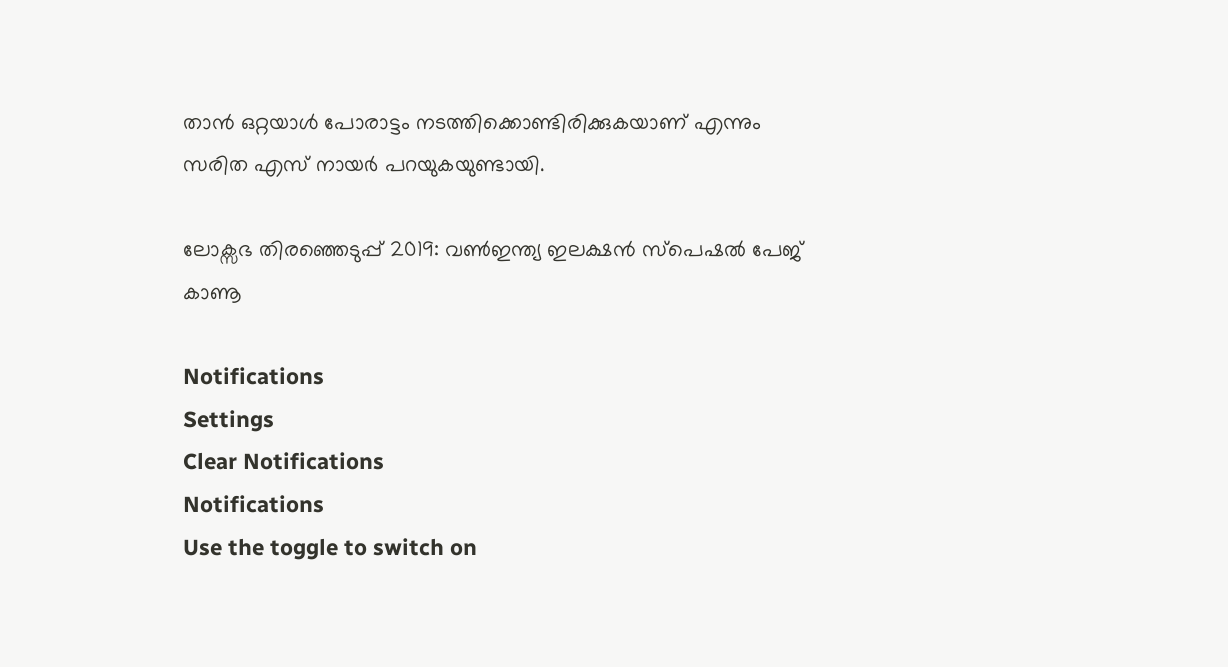താന്‍ ഒറ്റയാള്‍ പോരാട്ടം നടത്തിക്കൊണ്ടിരിക്കുകയാണ് എന്നും സരിത എസ് നായര്‍ പറയുകയുണ്ടായി.

ലോക്സഭ തിരഞ്ഞെടുപ്പ് 2019: വൺഇന്ത്യ ഇലക്ഷൻ സ്പെഷൽ പേജ് കാണൂ

Notifications
Settings
Clear Notifications
Notifications
Use the toggle to switch on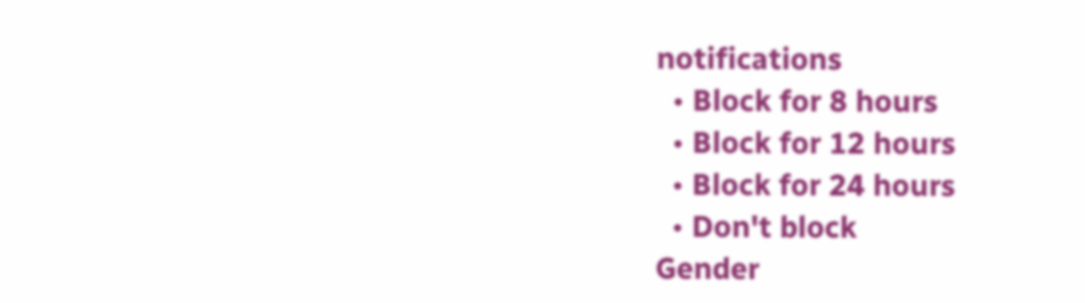notifications
  • Block for 8 hours
  • Block for 12 hours
  • Block for 24 hours
  • Don't block
Gender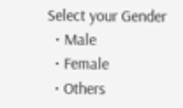Select your Gender
  • Male
  • Female
  • Others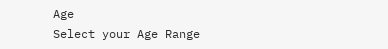Age
Select your Age Range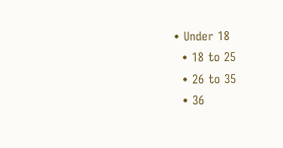• Under 18
  • 18 to 25
  • 26 to 35
  • 36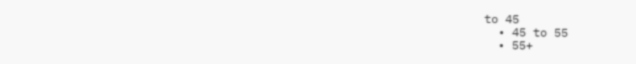to 45
  • 45 to 55
  • 55+